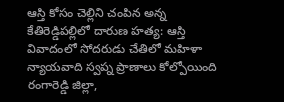ఆస్తి కోసం చెల్లిని చంపిన అన్న
కేతిరెడ్డిపల్లిలో దారుణ హత్య: ఆస్తి వివాదంలో సోదరుడు చేతిలో మహిళా న్యాయవాది స్వప్న ప్రాణాలు కోల్పోయింది రంగారెడ్డి జిల్లా,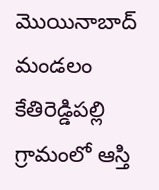మొయినాబాద్ మండలం కేతిరెడ్డిపల్లి గ్రామంలో ఆస్తి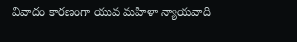వివాదం కారణంగా యువ మహిళా న్యాయవాది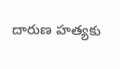దారుణ హత్యకు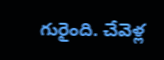గురైంది. చేవెళ్ల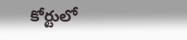కోర్టులో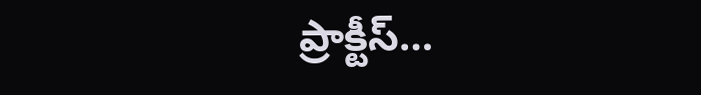ప్రాక్టీస్…